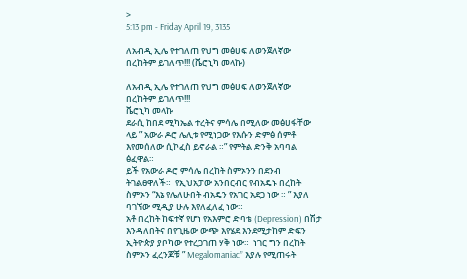>
5:13 pm - Friday April 19, 3135

ለአብዲ ኢሌ የተገለጠ የህግ መፅሀፍ ለወንጀለኛው በረከትም ይገለጥ!!! (ቬሮኒካ መላኩ)

ለአብዲ ኢሌ የተገለጠ የህግ መፅሀፍ ለወንጀለኛው በረከትም ይገለጥ!!!
ቬሮኒካ መላኩ
ደራሲ ከበደ ሚካኤል ተረትና ምሳሌ በሚለው መፅሀፋቸው ላይ ” አውራ ዶሮ ሌሊቱ የሚነጋው የእሱን ድምፅ ሰምቶ እየመሰለው ሲኮፈስ ይኖራል ።” የምትል ድንቅ አባባል ፅፈዋል።
ይች የአውራ ዶሮ ምሳሌ በረከት ስምኦንን በደንብ ትገልፀዋለች።  የኢህአፓው አንበርብር የብአዴኑ በረከት ስምኦን “እኔ የሌለሁበት ብአዴን የአገር አደጋ ነው ። ” እያለ ባገኘው ሚዲያ ሁሉ እየለፈለፈ ነው።
አቶ በረከት ከፍተኛ የሆነ የአእምሮ ድባቴ (Depression) በሽታ እንዳለበትና በየጊዜው ውጭ እየሄደ እንደሚታከም ድፍን ኢትዮጵያ ያቦካው የተረጋገጠ ሃቅ ነው።  ነገር ግን በረከት ስምኦን ፈረንጆቹ ” Megalomaniac” እያሉ የሚጠሩት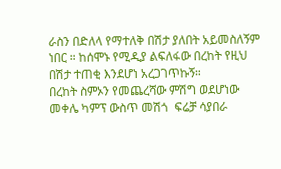ራስን በድለላ የማተለቅ በሽታ ያለበት አይመስለኝም ነበር ። ከሰሞኑ የሚዲያ ልፍለፋው በረከት የዚህ በሽታ ተጠቂ እንደሆነ አረጋገጥኩኝ።
በረከት ስምኦን የመጨረሻው ምሽግ ወደሆነው መቀሌ ካምፕ ውስጥ መሽጎ  ፍሬቻ ሳያበራ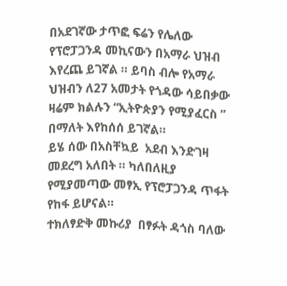በአደገኛው ታጥፎ ፍሬን የሌለው የፕሮፓጋንዳ መኪናውን በአማራ ህዝብ እየረጨ ይገኛል ። ይባስ ብሎ የአማራ ህዝብን ለ27 አመታት የጎዳው ሳይበቃው ዛሬም ክልሉን “ኢትዮጵያን የሚያፈርስ ” በማለት እየከሰሰ ይገኛል።
ይሄ ሰው በአስቸኳይ  አደብ እንድገዛ መደረግ አለበት ። ካለበለዚያ የሚያመጣው መፃኢ የፕሮፓጋንዳ ጥፋት የከፋ ይሆናል።
ተክለፃድቅ መኩሪያ  በፃፉት ዳጎስ ባለው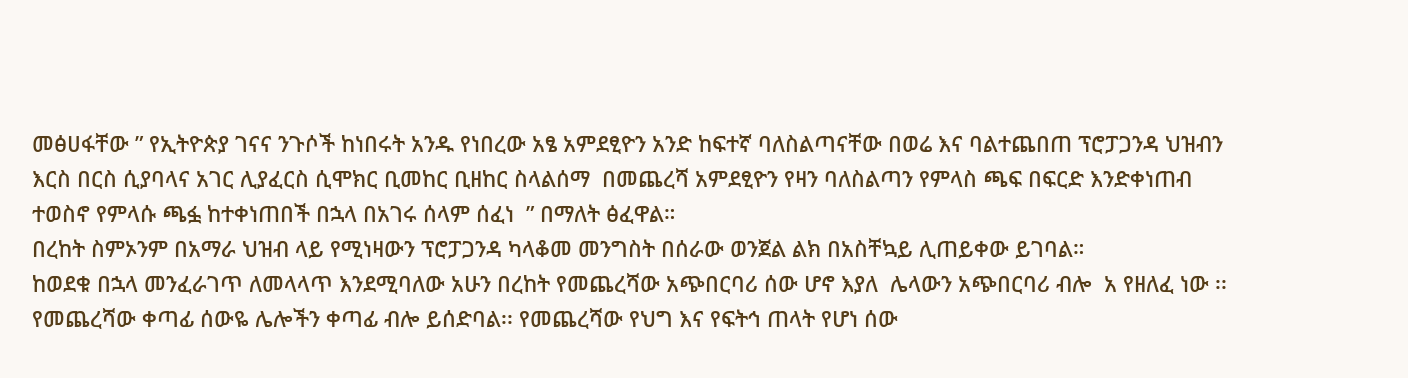መፅሀፋቸው ” የኢትዮጵያ ገናና ንጉሶች ከነበሩት አንዱ የነበረው አፄ አምደፂዮን አንድ ከፍተኛ ባለስልጣናቸው በወሬ እና ባልተጨበጠ ፕሮፓጋንዳ ህዝብን እርስ በርስ ሲያባላና አገር ሊያፈርስ ሲሞክር ቢመከር ቢዘከር ስላልሰማ  በመጨረሻ አምደፂዮን የዛን ባለስልጣን የምላስ ጫፍ በፍርድ እንድቀነጠብ ተወስኖ የምላሱ ጫፏ ከተቀነጠበች በኋላ በአገሩ ሰላም ሰፈነ  ” በማለት ፅፈዋል።
በረከት ስምኦንም በአማራ ህዝብ ላይ የሚነዛውን ፕሮፓጋንዳ ካላቆመ መንግስት በሰራው ወንጀል ልክ በአስቸኳይ ሊጠይቀው ይገባል።
ከወደቁ በኋላ መንፈራገጥ ለመላላጥ እንደሚባለው አሁን በረከት የመጨረሻው አጭበርባሪ ሰው ሆኖ እያለ  ሌላውን አጭበርባሪ ብሎ  አ የዘለፈ ነው ፡፡ የመጨረሻው ቀጣፊ ሰውዬ ሌሎችን ቀጣፊ ብሎ ይሰድባል፡፡ የመጨረሻው የህግ እና የፍትኅ ጠላት የሆነ ሰው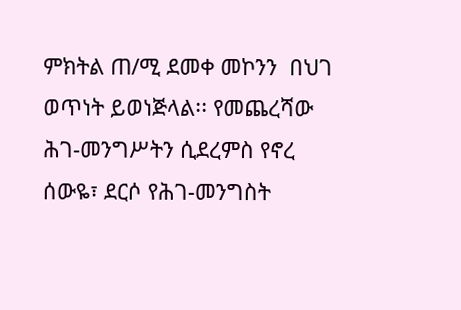ምክትል ጠ/ሚ ደመቀ መኮንን  በህገ ወጥነት ይወነጅላል፡፡ የመጨረሻው ሕገ-መንግሥትን ሲደረምስ የኖረ ሰውዬ፣ ደርሶ የሕገ-መንግስት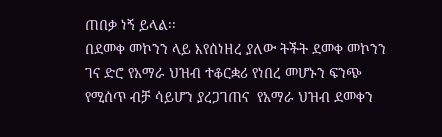ጠበቃ ነኝ ይላል፡፡
በደመቀ መኮንን ላይ እየሰነዘረ ያለው ትችት ደመቀ መኮንን ገና ድሮ የአማራ ህዝብ ተቆርቋሪ የነበረ መሆኑን ፍንጭ የሚሰጥ ብቻ ሳይሆን ያረጋገጠና  የአማራ ህዝብ ደመቀን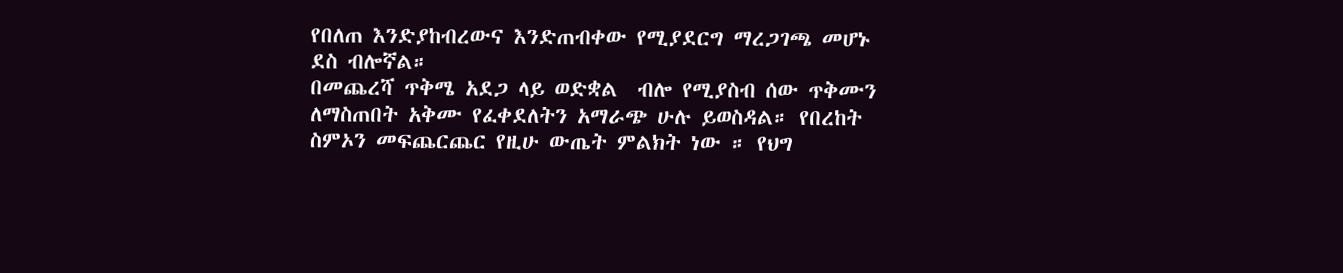የበለጠ እንድያከብረውና እንድጠብቀው የሚያደርግ ማረጋገጫ መሆኑ ደስ ብሎኛል።
በመጨረሻ ጥቅሜ አደጋ ላይ ወድቋል  ብሎ የሚያስብ ሰው ጥቅሙን ለማስጠበት አቅሙ የፈቀደለትን አማራጭ ሁሉ ይወስዳል። የበረከት ስምኦን መፍጨርጨር የዚሁ ውጤት ምልክት ነው ። የህግ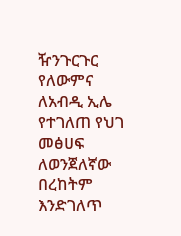ዥንጉርጉር የለውምና ለአብዲ ኢሌ የተገለጠ የህገ መፅሀፍ ለወንጀለኛው በረከትም እንድገለጥ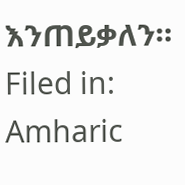እንጠይቃለን።
Filed in: Amharic